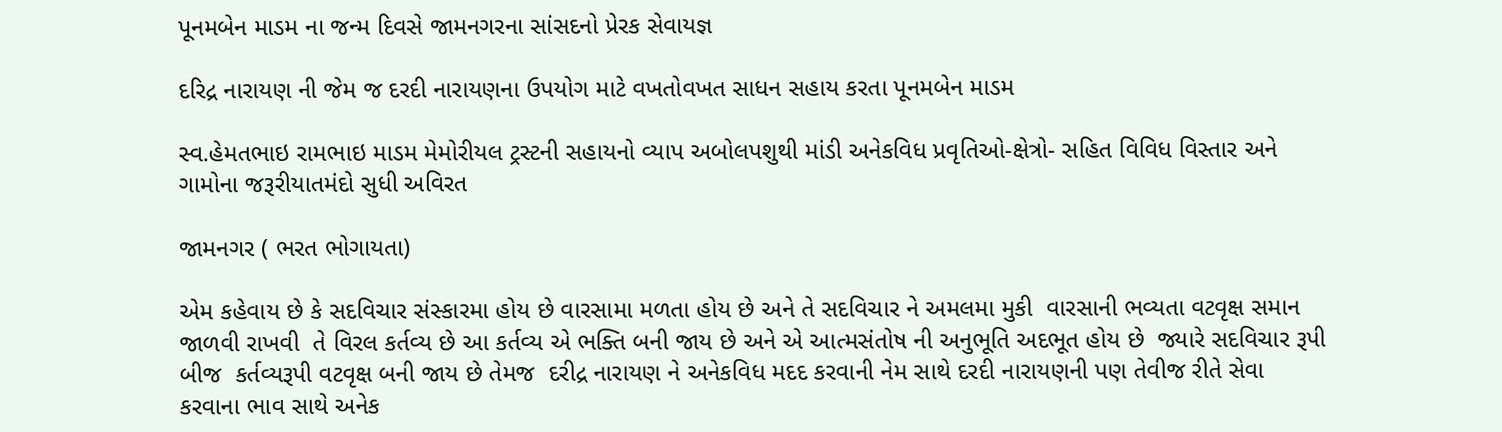પૂનમબેન માડમ ના જન્મ દિવસે જામનગરના સાંસદનો પ્રેરક સેવાયજ્ઞ

દરિદ્ર નારાયણ ની જેમ જ દરદી નારાયણના ઉપયોગ માટે વખતોવખત સાધન સહાય કરતા પૂનમબેન માડમ

સ્વ.હેમતભાઇ રામભાઇ માડમ મેમોરીયલ ટ્રસ્ટની સહાયનો વ્યાપ અબોલપશુથી માંડી અનેકવિધ પ્રવૃતિઓ-ક્ષેત્રો- સહિત વિવિધ વિસ્તાર અને ગામોના જરૂરીયાતમંદો સુધી અવિરત

જામનગર ( ભરત ભોગાયતા)

એમ કહેવાય છે કે સદવિચાર સંસ્કારમા હોય છે વારસામા મળતા હોય છે અને તે સદવિચાર ને અમલમા મુકી  વારસાની ભવ્યતા વટવૃક્ષ સમાન  જાળવી રાખવી  તે વિરલ કર્તવ્ય છે આ કર્તવ્ય એ ભક્તિ બની જાય છે અને એ આત્મસંતોષ ની અનુભૂતિ અદભૂત હોય છે  જ્યારે સદવિચાર રૂપી બીજ  કર્તવ્યરૂપી વટવૃક્ષ બની જાય છે તેમજ  દરીદ્ર નારાયણ ને અનેકવિધ મદદ કરવાની નેમ સાથે દરદી નારાયણની પણ તેવીજ રીતે સેવા કરવાના ભાવ સાથે અનેક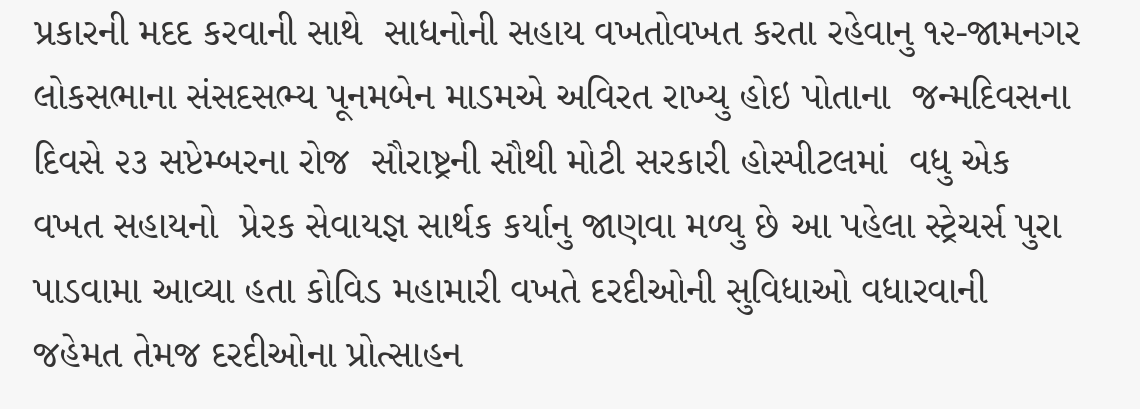પ્રકારની મદદ કરવાની સાથે  સાધનોની સહાય વખતોવખત કરતા રહેવાનુ ૧૨-જામનગર લોકસભાના સંસદસભ્ય પૂનમબેન માડમએ અવિરત રાખ્યુ હોઇ પોતાના  જન્મદિવસના દિવસે ૨૩ સપ્ટેમ્બરના રોજ  સૌરાષ્ટ્રની સૌથી મોટી સરકારી હોસ્પીટલમાં  વધુ એક વખત સહાયનો  પ્રેરક સેવાયજ્ઞ સાર્થક કર્યાનુ જાણવા મળ્યુ છે આ પહેલા સ્ટ્રેચર્સ પુરા પાડવામા આવ્યા હતા કોવિડ મહામારી વખતે દરદીઓની સુવિધાઓ વધારવાની જહેમત તેમજ દરદીઓના પ્રોત્સાહન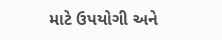માટે ઉપયોગી અને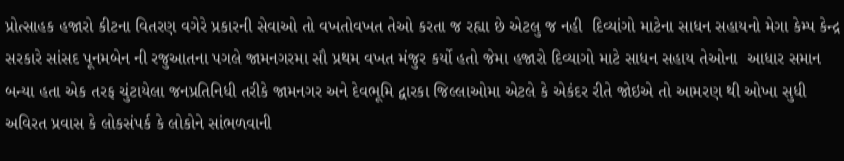પ્રોત્સાહક હજારો કીટના વિતરણ વગેરે પ્રકારની સેવાઓ તો વખતોવખત તેઓ કરતા જ રહ્યા છે એટલુ જ નહી  દિવ્યાંગો માટેના સાધન સહાયનો મેગા કેમ્પ કેન્દ્ર સરકારે સાંસદ પૂનમબેન ની રજુઆતના પગલે જામનગરમા સૌ પ્રથમ વખત મંજુર કર્યો હતો જેમા હજારો દિવ્યાગો માટે સાધન સહાય તેઓના  આધાર સમાન બન્યા હતા એક તરફ ચુંટાયેલા જનપ્રતિનિધી તરીકે જામનગર અને દેવભૂમિ દ્વારકા જિલ્લાઓમા એટલે કે એકંદર રીતે જોઇએ તો આમરણ થી ઓખા સુધી અવિરત પ્રવાસ કે લોકસંપર્ક કે લોકોને સાંભળવાની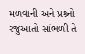મળવાની અને પ્રશ્ર્નો રજુઆતો સાંભળી તે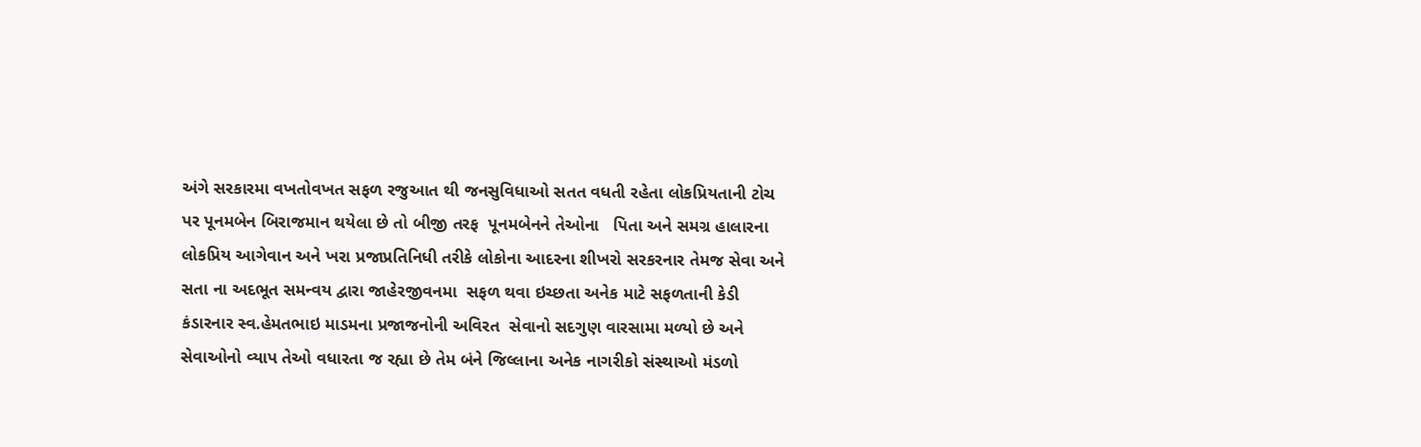અંગે સરકારમા વખતોવખત સફળ રજુઆત થી જનસુવિધાઓ સતત વધતી રહેતા લોકપ્રિયતાની ટોચ પર પૂનમબેન બિરાજમાન થયેલા છે તો બીજી તરફ  પૂનમબેનને તેઓના   પિતા અને સમગ્ર હાલારના લોકપ્રિય આગેવાન અને ખરા પ્રજાપ્રતિનિધી તરીકે લોકોના આદરના શીખરો સરકરનાર તેમજ સેવા અને સતા ના અદભૂત સમન્વય દ્વારા જાહેરજીવનમા  સફળ થવા ઇચ્છતા અનેક માટે સફળતાની કેડી કંડારનાર સ્વ.હેમતભાઇ માડમના પ્રજાજનોની અવિરત  સેવાનો સદગુણ વારસામા મળ્યો છે અને સેવાઓનો વ્યાપ તેઓ વધારતા જ રહ્યા છે તેમ બંને જિલ્લાના અનેક નાગરીકો સંસ્થાઓ મંડળો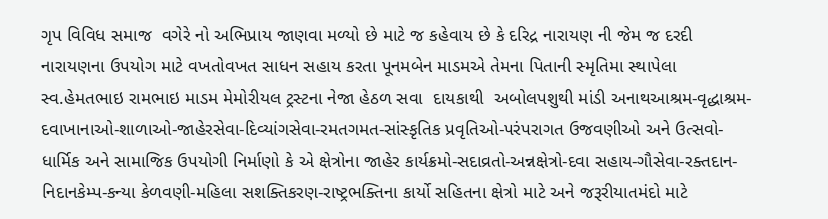ગૃપ વિવિધ સમાજ  વગેરે નો અભિપ્રાય જાણવા મળ્યો છે માટે જ કહેવાય છે કે દરિદ્ર નારાયણ ની જેમ જ દરદી નારાયણના ઉપયોગ માટે વખતોવખત સાધન સહાય કરતા પૂનમબેન માડમએ તેમના પિતાની સ્મૃતિમા સ્થાપેલા સ્વ.હેમતભાઇ રામભાઇ માડમ મેમોરીયલ ટ્રસ્ટના નેજા હેઠળ સવા  દાયકાથી  અબોલપશુથી માંડી અનાથઆશ્રમ-વૃદ્ધાશ્રમ-દવાખાનાઓ-શાળાઓ-જાહેરસેવા-દિવ્યાંગસેવા-રમતગમત-સાંસ્કૃતિક પ્રવૃતિઓ-પરંપરાગત ઉજવણીઓ અને ઉત્સવો-ધાર્મિક અને સામાજિક ઉપયોગી નિર્માણો કે એ ક્ષેત્રોના જાહેર કાર્યક્રમો-સદાવ્રતો-અન્નક્ષેત્રો-દવા સહાય-ગૌસેવા-રક્તદાન-નિદાનકેમ્પ-કન્યા કેળવણી-મહિલા સશક્તિકરણ-રાષ્ટ્રભક્તિના કાર્યો સહિતના ક્ષેત્રો માટે અને જરૂરીયાતમંદો માટે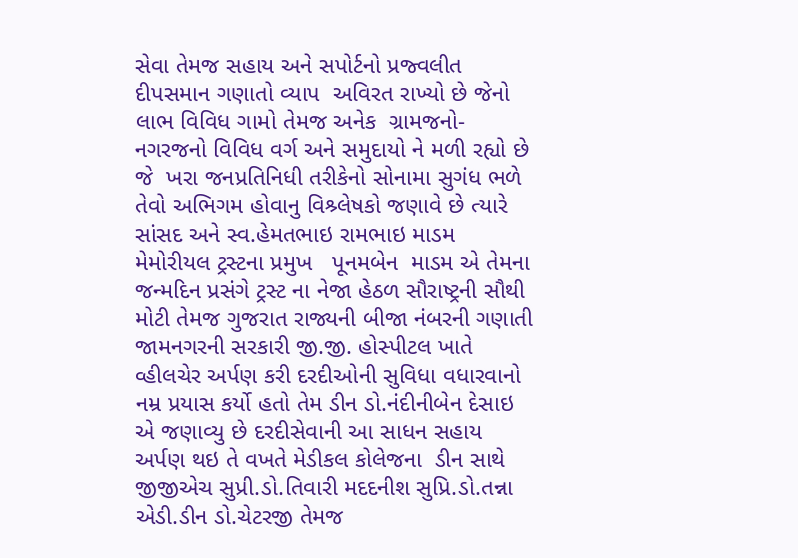સેવા તેમજ સહાય અને સપોર્ટનો પ્રજ્વલીત દીપસમાન ગણાતો વ્યાપ  અવિરત રાખ્યો છે જેનો લાભ વિવિધ ગામો તેમજ અનેક  ગ્રામજનો-નગરજનો વિવિધ વર્ગ અને સમુદાયો ને મળી રહ્યો છે જે  ખરા જનપ્રતિનિધી તરીકેનો સોનામા સુગંધ ભળે તેવો અભિગમ હોવાનુ વિશ્ર્લેષકો જણાવે છે ત્યારે સાંસદ અને સ્વ.હેમતભાઇ રામભાઇ માડમ મેમોરીયલ ટ્રસ્ટના પ્રમુખ   પૂનમબેન  માડમ એ તેમના  જન્મદિન પ્રસંગે ટ્રસ્ટ ના નેજા હેઠળ સૌરાષ્ટ્રની સૌથી મોટી તેમજ ગુજરાત રાજ્યની બીજા નંબરની ગણાતી  જામનગરની સરકારી જી.જી. હોસ્પીટલ ખાતે વ્હીલચેર અર્પણ કરી દરદીઓની સુવિધા વધારવાનો નમ્ર પ્રયાસ કર્યો હતો તેમ ડીન ડો.નંદીનીબેન દેસાઇ એ જણાવ્યુ છે દરદીસેવાની આ સાધન સહાય અર્પણ થઇ તે વખતે મેડીકલ કોલેજના  ડીન સાથે જીજીએચ સુપ્રી.ડો.તિવારી મદદનીશ સુપ્રિ.ડો.તન્ના એડી.ડીન ડો.ચેટરજી તેમજ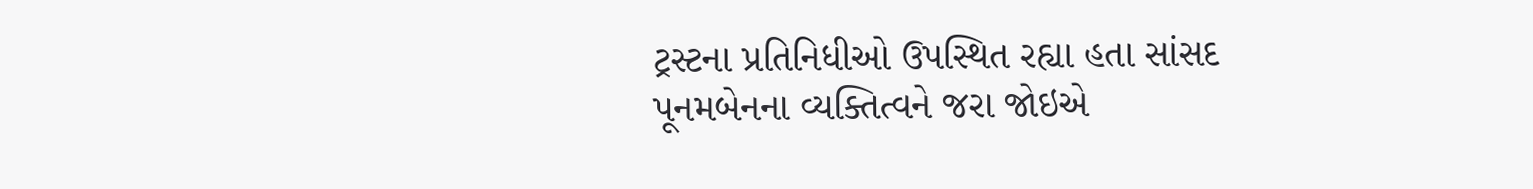ટ્રસ્ટના પ્રતિનિધીઓ ઉપસ્થિત રહ્યા હતા સાંસદ પૂનમબેનના વ્યક્તિત્વને જરા જોઇએ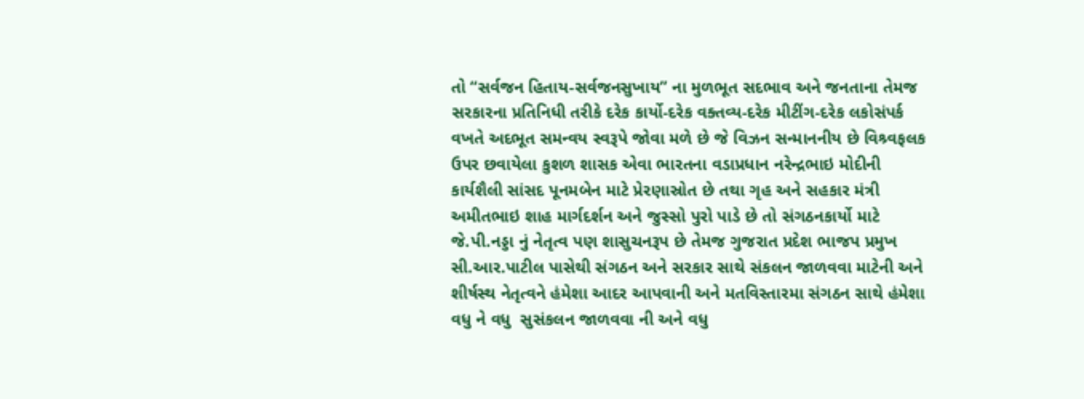તો “સર્વજન હિતાય-સર્વજનસુખાય” ના મુળભૂત સદભાવ અને જનતાના તેમજ  સરકારના પ્રતિનિધી તરીકે દરેક કાર્યો-દરેક વક્તવ્ય-દરેક મીટીંગ-દરેક લકોસંપર્ક વખતે અદભૂત સમન્વય સ્વરૂપે જોવા મળે છે જે વિઝન સન્માનનીય છે વિશ્ર્વફલક ઉપર છવાયેલા કુશળ શાસક એવા ભારતના વડાપ્રધાન નરેન્દ્રભાઇ મોદીની કાર્યશૈલી સાંસદ પૂનમબેન માટે પ્રેરણાસ્રોત છે તથા ગૃહ અને સહકાર મંત્રી અમીતભાઇ શાહ માર્ગદર્શન અને જુસ્સો પુરો પાડે છે તો સંગઠનકાર્યો માટે જે.પી.નડ્ડા નું નેતૃત્વ પણ શાસુચનરૂપ છે તેમજ ગુજરાત પ્રદેશ ભાજપ પ્રમુખ સી.આર.પાટીલ પાસેથી સંગઠન અને સરકાર સાથે સંકલન જાળવવા માટેની અને શીર્ષસ્થ નેતૃત્વને હંમેશા આદર આપવાની અને મતવિસ્તારમા સંગઠન સાથે હંમેશા વધુ ને વધુ  સુસંકલન જાળવવા ની અને વધુ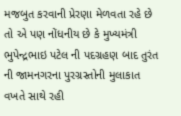મજબુત કરવાની પ્રેરણા મેળવતા રહે છે તો એ પણ નોંધનીય છે કે મુખ્યમંત્રી ભુપેન્દ્રભાઇ પટેલ ની પદગ્રહણ બાદ તુરંત ની જામનગરના પુરગ્રસ્તોની મુલાકાત વખતે સાથે રહી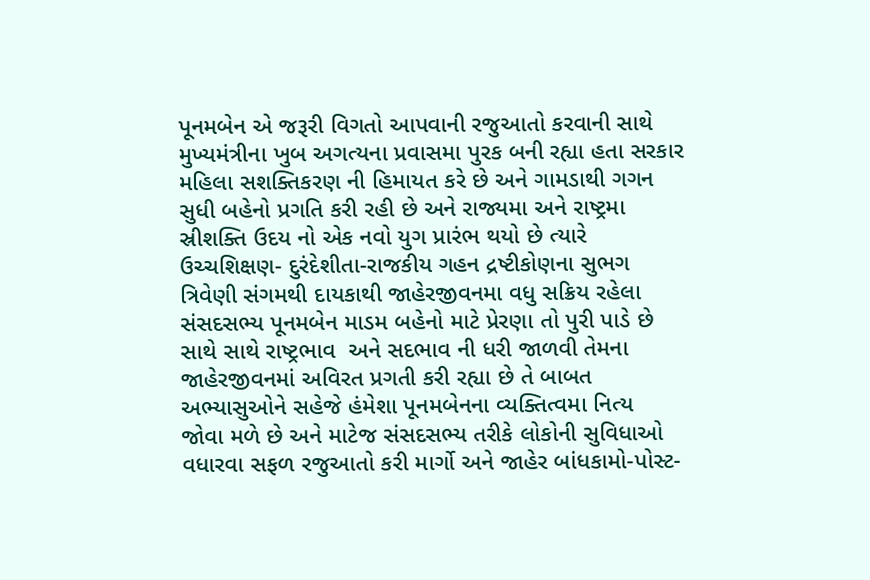પૂનમબેન એ જરૂરી વિગતો આપવાની રજુઆતો કરવાની સાથે મુખ્યમંત્રીના ખુબ અગત્યના પ્રવાસમા પુરક બની રહ્યા હતા સરકાર મહિલા સશક્તિકરણ ની હિમાયત કરે છે અને ગામડાથી ગગન સુધી બહેનો પ્રગતિ કરી રહી છે અને રાજ્યમા અને રાષ્ટ્રમા સ્રીશક્તિ ઉદય નો એક નવો યુગ પ્રારંભ થયો છે ત્યારે ઉચ્ચશિક્ષણ- દુરંદેશીતા-રાજકીય ગહન દ્રષ્ટીકોણના સુભગ ત્રિવેણી સંગમથી દાયકાથી જાહેરજીવનમા વધુ સક્રિય રહેલા સંસદસભ્ય પૂનમબેન માડમ બહેનો માટે પ્રેરણા તો પુરી પાડે છે સાથે સાથે રાષ્ટ્રભાવ  અને સદભાવ ની ધરી જાળવી તેમના જાહેરજીવનમાં અવિરત પ્રગતી કરી રહ્યા છે તે બાબત અભ્યાસુઓને સહેજે હંમેશા પૂનમબેનના વ્યક્તિત્વમા નિત્ય  જોવા મળે છે અને માટેજ સંસદસભ્ય તરીકે લોકોની સુવિધાઓ વધારવા સફળ રજુઆતો કરી માર્ગો અને જાહેર બાંધકામો-પોસ્ટ-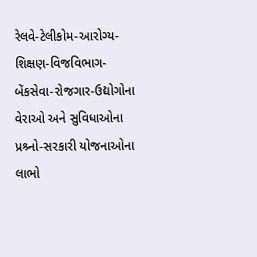રેલવે-ટેલીકોમ-આરોગ્ય-શિક્ષણ-વિજવિભાગ-બેંકસેવા-રોજગાર-ઉદ્યોગોના વેરાઓ અને સુવિધાઓના પ્રશ્ર્નો-સરકારી યોજનાઓના લાભો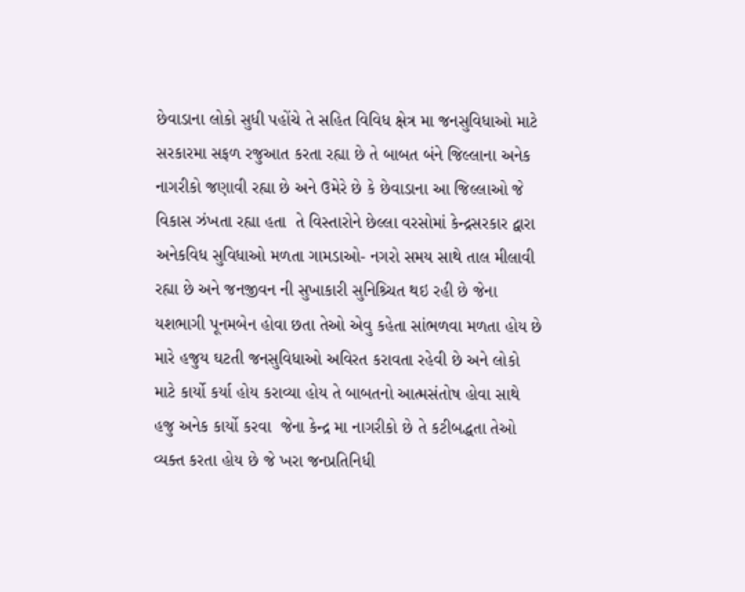છેવાડાના લોકો સુધી પહોંચે તે સહિત વિવિધ ક્ષેત્ર મા જનસુવિધાઓ માટે સરકારમા સફળ રજુઆત કરતા રહ્યા છે તે બાબત બંને જિલ્લાના અનેક નાગરીકો જણાવી રહ્યા છે અને ઉમેરે છે કે છેવાડાના આ જિલ્લાઓ જે વિકાસ ઝંખતા રહ્યા હતા  તે વિસ્તારોને છેલ્લા વરસોમાં કેન્દ્રસરકાર દ્વારા અનેકવિધ સુવિધાઓ મળતા ગામડાઓ- નગરો સમય સાથે તાલ મીલાવી રહ્યા છે અને જનજીવન ની સુખાકારી સુનિશ્ર્ચિત થઇ રહી છે જેના યશભાગી પૂનમબેન હોવા છતા તેઓ એવુ કહેતા સાંભળવા મળતા હોય છે મારે હજુય ઘટતી જનસુવિધાઓ અવિરત કરાવતા રહેવી છે અને લોકો માટે કાર્યો કર્યા હોય કરાવ્યા હોય તે બાબતનો આત્મસંતોષ હોવા સાથે હજુ અનેક કાર્યો કરવા  જેના કેન્દ્ર મા નાગરીકો છે તે કટીબદ્ધતા તેઓ વ્યક્ત કરતા હોય છે જે ખરા જનપ્રતિનિધી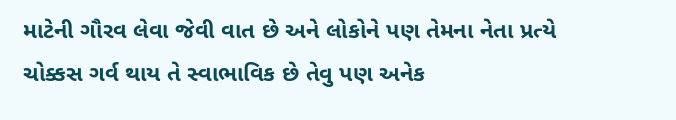માટેની ગૌરવ લેવા જેવી વાત છે અને લોકોને પણ તેમના નેતા પ્રત્યે ચોક્કસ ગર્વ થાય તે સ્વાભાવિક છે તેવુ પણ અનેક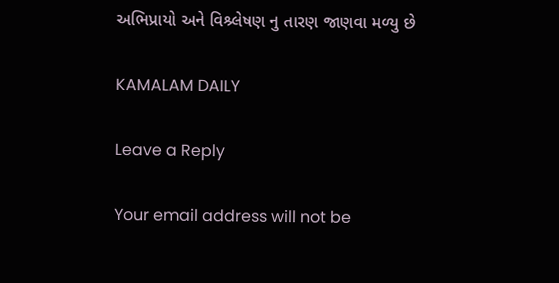અભિપ્રાયો અને વિશ્ર્લેષણ નુ તારણ જાણવા મળ્યુ છે

KAMALAM DAILY

Leave a Reply

Your email address will not be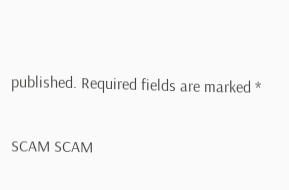published. Required fields are marked *

SCAM SCAM